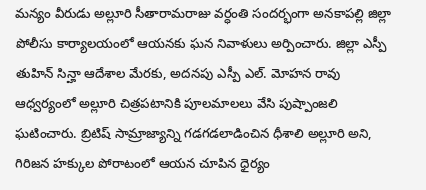మన్యం వీరుడు అల్లూరి సీతారామరాజు వర్ధంతి సందర్భంగా అనకాపల్లి జిల్లా పోలీసు కార్యాలయంలో ఆయనకు ఘన నివాళులు అర్పించారు. జిల్లా ఎస్పీ తుహిన్ సిన్హా ఆదేశాల మేరకు, అదనపు ఎస్పీ ఎల్. మోహన రావు ఆధ్వర్యంలో అల్లూరి చిత్రపటానికి పూలమాలలు వేసి పుష్పాంజలి ఘటించారు. బ్రిటిష్ సామ్రాజ్యాన్ని గడగడలాడించిన ధీశాలి అల్లూరి అని, గిరిజన హక్కుల పోరాటంలో ఆయన చూపిన ధైర్యం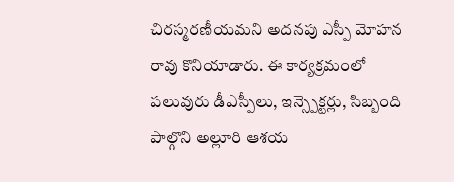చిరస్మరణీయమని అదనపు ఎస్పీ మోహన రావు కొనియాడారు. ఈ కార్యక్రమంలో పలువురు డీఎస్పీలు, ఇన్స్పెక్టర్లు, సిబ్బంది పాల్గొని అల్లూరి ఆశయ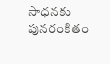సాధనకు పునరంకితం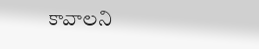కావాలని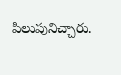పిలుపునిచ్చారు.